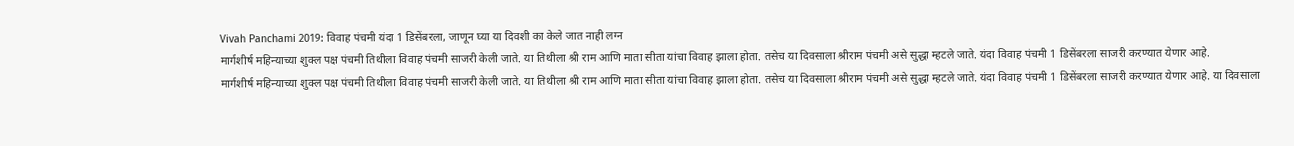Vivah Panchami 2019: विवाह पंचमी यंदा 1 डिसेंबरला, जाणून घ्या या दिवशी का केले जात नाही लग्न
मार्गशीर्ष महिन्याच्या शुक्ल पक्ष पंचमी तिथीला विवाह पंचमी साजरी केली जाते. या तिथीला श्री राम आणि माता सीता यांचा विवाह झाला होता. तसेच या दिवसाला श्रीराम पंचमी असे सुद्धा म्हटले जाते. यंदा विवाह पंचमी 1 डिसेंबरला साजरी करण्यात येणार आहे.
मार्गशीर्ष महिन्याच्या शुक्ल पक्ष पंचमी तिथीला विवाह पंचमी साजरी केली जाते. या तिथीला श्री राम आणि माता सीता यांचा विवाह झाला होता. तसेच या दिवसाला श्रीराम पंचमी असे सुद्धा म्हटले जाते. यंदा विवाह पंचमी 1 डिसेंबरला साजरी करण्यात येणार आहे. या दिवसाला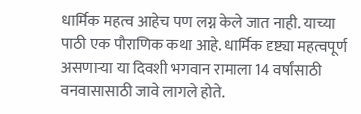धार्मिक महत्व आहेच पण लग्न केले जात नाही. याच्या पाठी एक पौराणिक कथा आहे. धार्मिक दृष्ट्या महत्वपूर्ण असणाऱ्या या दिवशी भगवान रामाला 14 वर्षांसाठी वनवासासाठी जावे लागले होते.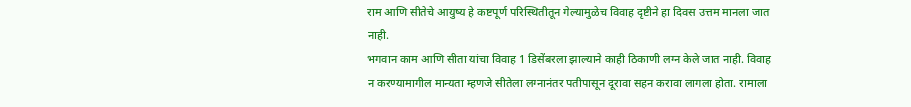राम आणि सीतेचे आयुष्य हे कष्टपूर्ण परिस्थितीतून गेल्यामुळेच विवाह दृष्टीने हा दिवस उत्तम मानला जात नाही.
भगवान काम आणि सीता यांचा विवाह 1 डिसेंबरला झाल्याने काही ठिकाणी लग्न केले जात नाही. विवाह न करण्यामागील मान्यता म्हणजे सीतेला लग्नानंतर पतीपासून दूरावा सहन करावा लागला होता. रामाला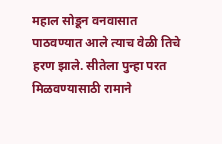महाल सोडून वनवासात पाठवण्यात आले त्याच वेळी तिचे हरण झाले. सीतेला पुन्हा परत मिळवण्यासाठी रामाने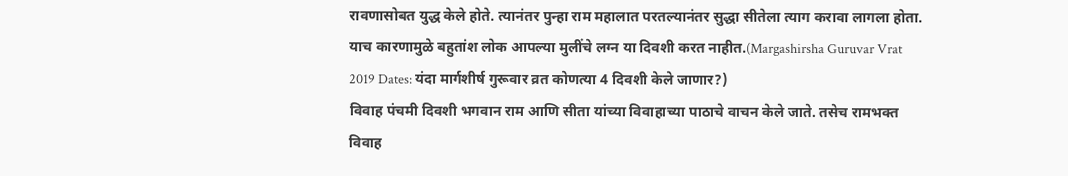रावणासोबत युद्ध केले होते. त्यानंतर पुन्हा राम महालात परतल्यानंतर सुद्धा सीतेला त्याग करावा लागला होता. याच कारणामुळे बहुतांश लोक आपल्या मुलींचे लग्न या दिवशी करत नाहीत.(Margashirsha Guruvar Vrat 2019 Dates: यंदा मार्गशीर्ष गुरूवार व्रत कोणत्या 4 दिवशी केले जाणार?)
विवाह पंचमी दिवशी भगवान राम आणि सीता यांच्या विवाहाच्या पाठाचे वाचन केले जाते. तसेच रामभक्त विवाह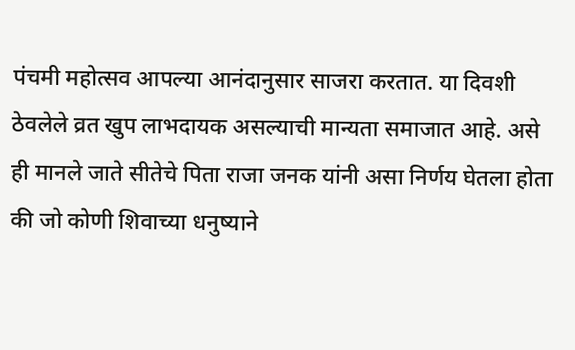पंचमी महोत्सव आपल्या आनंदानुसार साजरा करतात. या दिवशी ठेवलेले व्रत खुप लाभदायक असल्याची मान्यता समाजात आहे. असे ही मानले जाते सीतेचे पिता राजा जनक यांनी असा निर्णय घेतला होता की जो कोणी शिवाच्या धनुष्याने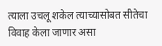त्याला उचलू शकेल त्याच्यासोबत सीतेचा विवाह केला जाणार असा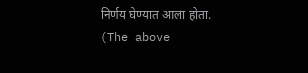निर्णय घेण्यात आला होता.
(The above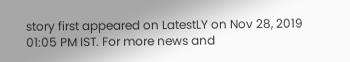story first appeared on LatestLY on Nov 28, 2019 01:05 PM IST. For more news and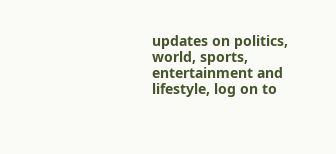updates on politics, world, sports, entertainment and lifestyle, log on to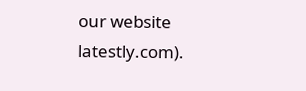our website latestly.com).